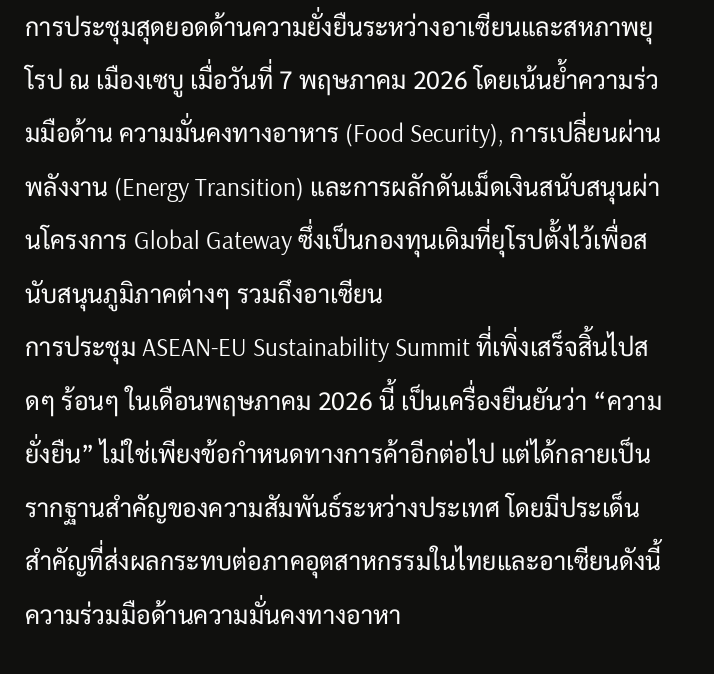การประชุมสุดยอดด้านความยั่งยืนระหว่างอาเซียนและสหภาพยุโรป ณ เมืองเซบู เมื่อวันที่ 7 พฤษภาคม 2026 โดยเน้นย้ำความร่วมมือด้าน ความมั่นคงทางอาหาร (Food Security), การเปลี่ยนผ่านพลังงาน (Energy Transition) และการผลักดันเม็ดเงินสนับสนุนผ่านโครงการ Global Gateway ซึ่งเป็นกองทุนเดิมที่ยุโรปตั้งไว้เพื่อสนับสนุนภูมิภาคต่างๆ รวมถึงอาเซียน
การประชุม ASEAN-EU Sustainability Summit ที่เพิ่งเสร็จสิ้นไปสดๆ ร้อนๆ ในเดือนพฤษภาคม 2026 นี้ เป็นเครื่องยืนยันว่า “ความยั่งยืน” ไม่ใช่เพียงข้อกำหนดทางการค้าอีกต่อไป แต่ได้กลายเป็นรากฐานสำคัญของความสัมพันธ์ระหว่างประเทศ โดยมีประเด็นสำคัญที่ส่งผลกระทบต่อภาคอุตสาหกรรมในไทยและอาเซียนดังนี้
ความร่วมมือด้านความมั่นคงทางอาหา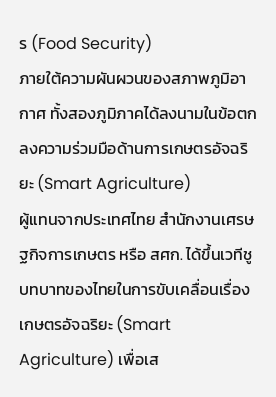ร (Food Security)
ภายใต้ความผันผวนของสภาพภูมิอากาศ ทั้งสองภูมิภาคได้ลงนามในข้อตกลงความร่วมมือด้านการเกษตรอัจฉริยะ (Smart Agriculture)
ผู้แทนจากประเทศไทย สำนักงานเศรษฐกิจการเกษตร หรือ สศก. ได้ขึ้นเวทีชูบทบาทของไทยในการขับเคลื่อนเรื่อง เกษตรอัจฉริยะ (Smart Agriculture) เพื่อเส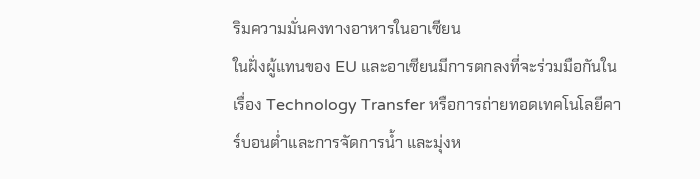ริมความมั่นคงทางอาหารในอาเซียน
ในฝั่งผู้แทนของ EU และอาเซียนมีการตกลงที่จะร่วมมือกันในเรื่อง Technology Transfer หรือการถ่ายทอดเทคโนโลยีคาร์บอนต่ำและการจัดการน้ำ และมุ่งห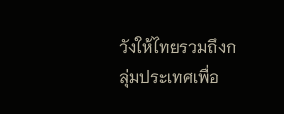วังให้ไทยรวมถึงกลุ่มประเทศเพื่อ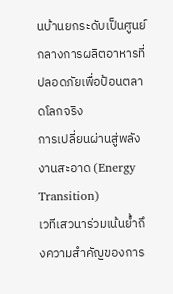นบ้านยกระดับเป็นศูนย์กลางการผลิตอาหารที่ปลอดภัยเพื่อป้อนตลาดโลกจริง
การเปลี่ยนผ่านสู่พลังงานสะอาด (Energy Transition)
เวทีเสวนาร่วมเน้นย้ำถึงความสำคัญของการ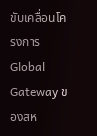ขับเคลื่อนโครงการ Global Gateway ของสห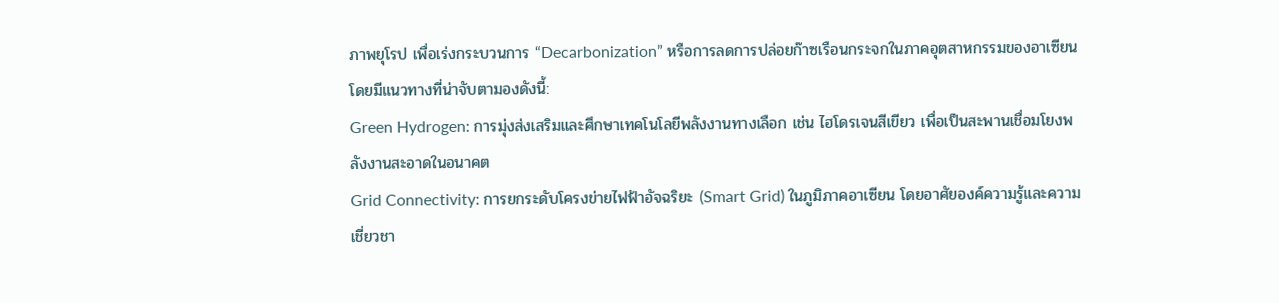ภาพยุโรป เพื่อเร่งกระบวนการ “Decarbonization” หรือการลดการปล่อยก๊าซเรือนกระจกในภาคอุตสาหกรรมของอาเซียน โดยมีแนวทางที่น่าจับตามองดังนี้:
Green Hydrogen: การมุ่งส่งเสริมและศึกษาเทคโนโลยีพลังงานทางเลือก เช่น ไฮโดรเจนสีเขียว เพื่อเป็นสะพานเชื่อมโยงพลังงานสะอาดในอนาคต
Grid Connectivity: การยกระดับโครงข่ายไฟฟ้าอัจฉริยะ (Smart Grid) ในภูมิภาคอาเซียน โดยอาศัยองค์ความรู้และความเชี่ยวชา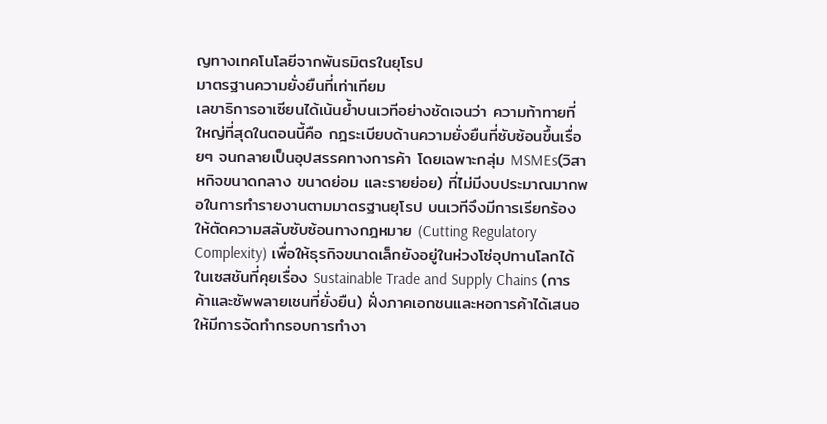ญทางเทคโนโลยีจากพันธมิตรในยุโรป
มาตรฐานความยั่งยืนที่เท่าเทียม
เลขาธิการอาเซียนได้เน้นย้ำบนเวทีอย่างชัดเจนว่า ความท้าทายที่ใหญ่ที่สุดในตอนนี้คือ กฎระเบียบด้านความยั่งยืนที่ซับซ้อนขึ้นเรื่อยๆ จนกลายเป็นอุปสรรคทางการค้า โดยเฉพาะกลุ่ม MSMEs(วิสาหกิจขนาดกลาง ขนาดย่อม และรายย่อย) ที่ไม่มีงบประมาณมากพอในการทำรายงานตามมาตรฐานยุโรป บนเวทีจึงมีการเรียกร้องให้ตัดความสลับซับซ้อนทางกฎหมาย (Cutting Regulatory Complexity) เพื่อให้ธุรกิจขนาดเล็กยังอยู่ในห่วงโซ่อุปทานโลกได้
ในเซสชันที่คุยเรื่อง Sustainable Trade and Supply Chains (การค้าและซัพพลายเชนที่ยั่งยืน) ฝั่งภาคเอกชนและหอการค้าได้เสนอให้มีการจัดทำกรอบการทำงา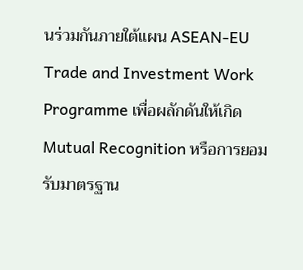นร่วมกันภายใต้แผน ASEAN-EU Trade and Investment Work Programme เพื่อผลักดันให้เกิด Mutual Recognition หรือการยอมรับมาตรฐาน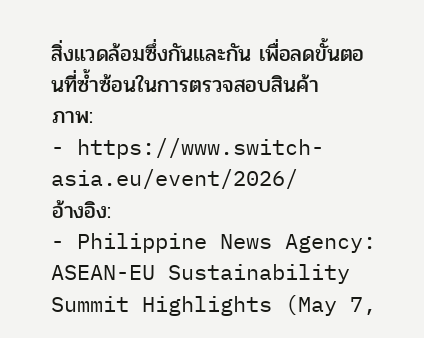สิ่งแวดล้อมซึ่งกันและกัน เพื่อลดขั้นตอนที่ซ้ำซ้อนในการตรวจสอบสินค้า
ภาพ:
- https://www.switch-asia.eu/event/2026/
อ้างอิง:
- Philippine News Agency: ASEAN-EU Sustainability Summit Highlights (May 7,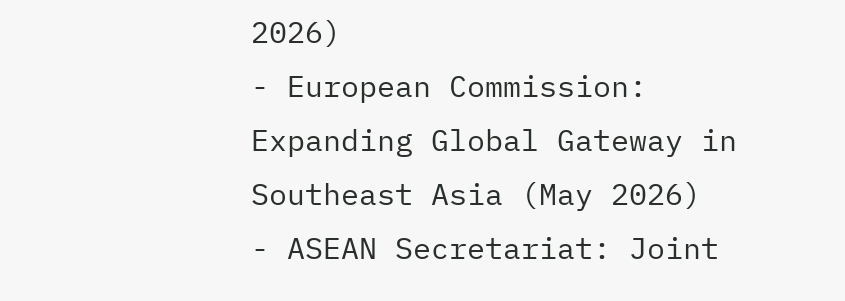2026)
- European Commission: Expanding Global Gateway in Southeast Asia (May 2026)
- ASEAN Secretariat: Joint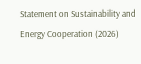Statement on Sustainability and Energy Cooperation (2026)